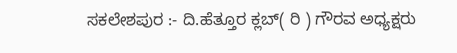ಸಕಲೇಶಪುರ :- ದಿ.ಹೆತ್ತೂರ ಕ್ಲಬ್( ರಿ ) ಗೌರವ ಅಧ್ಯಕ್ಷರು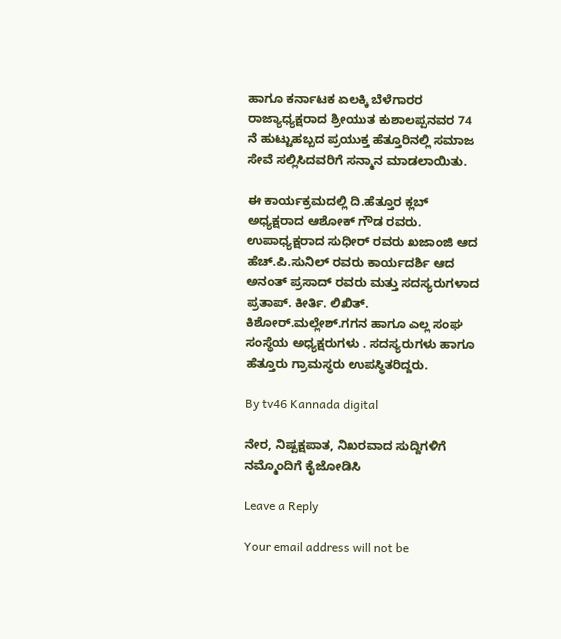ಹಾಗೂ ಕರ್ನಾಟಕ ಏಲಕ್ಕಿ ಬೆಳೆಗಾರರ ರಾಜ್ಯಾಧ್ಯಕ್ಷರಾದ ಶ್ರೀಯುತ ಕುಶಾಲಪ್ಪನವರ 74 ನೆ ಹುಟ್ಟುಹಬ್ಬದ ಪ್ರಯುಕ್ತ ಹೆತ್ತೂರಿನಲ್ಲಿ ಸಮಾಜ ಸೇವೆ ಸಲ್ಲಿಸಿದವರಿಗೆ ಸನ್ಮಾನ ಮಾಡಲಾಯಿತು.

ಈ ಕಾರ್ಯಕ್ರಮದಲ್ಲಿ ದಿ.ಹೆತ್ತೂರ ಕ್ಲಬ್ ಅಧ್ಯಕ್ಷರಾದ ಆಶೋಕ್ ಗೌಡ ರವರು. ಉಪಾಧ್ಯಕ್ಷರಾದ ಸುಧೀರ್ ರವರು ಖಜಾಂಜಿ ಆದ ಹೆಚ್‌.ಪಿ.ಸುನಿಲ್ ರವರು ಕಾರ್ಯದರ್ಶಿ ಆದ ಅನಂತ್ ಪ್ರಸಾದ್ ರವರು ಮತ್ತು ಸದಸ್ಯರುಗಳಾದ ಪ್ರತಾಪ್. ಕೀರ್ತಿ. ಲಿಖಿತ್. ಕಿಶೋರ್.ಮಲ್ಲೇಶ್.ಗಗನ ಹಾಗೂ ಎಲ್ಲ ಸಂಘ ಸಂಸ್ಥೆಯ ಅಧ್ಯಕ್ಷರುಗಳು . ಸದಸ್ಯರುಗಳು ಹಾಗೂ ಹೆತ್ತೂರು ಗ್ರಾಮಸ್ಥರು ಉಪಸ್ಥಿತರಿದ್ದರು.

By tv46 Kannada digital

ನೇರ, ನಿಷ್ಪಕ್ಷಪಾತ, ನಿಖರವಾದ ಸುದ್ದಿಗಳಿಗೆ ನಮ್ಮೊಂದಿಗೆ ಕೈಜೋಡಿಸಿ

Leave a Reply

Your email address will not be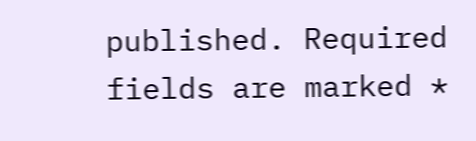published. Required fields are marked *